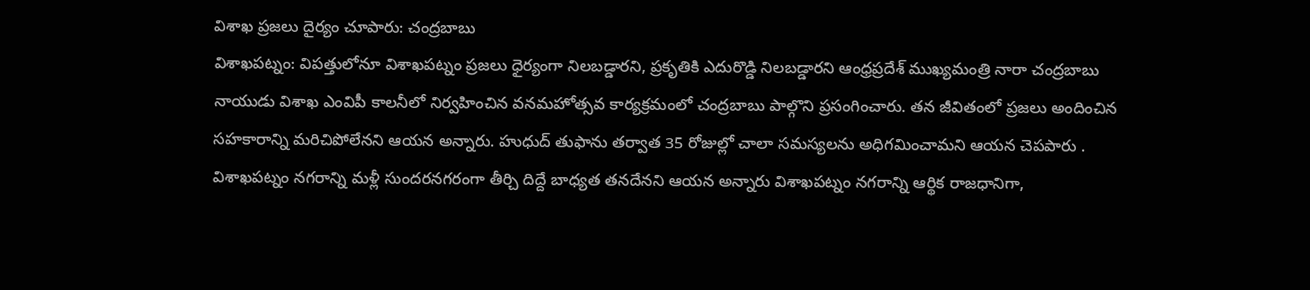విశాఖ ప్రజలు దైర్యం చూపారు: చంద్రబాబు
విశాఖపట్నం: విపత్తులోనూ విశాఖపట్నం ప్రజలు ధైర్యంగా నిలబడ్డారని, ప్రకృతికి ఎదురొడ్డి నిలబడ్డారని ఆంధ్రప్రదేశ్ ముఖ్యమంత్రి నారా చంద్రబాబు నాయుడు విశాఖ ఎంవిపీ కాలనీలో నిర్వహించిన వనమహోత్సవ కార్యక్రమంలో చంద్రబాబు పాల్గొని ప్రసంగించారు. తన జీవితంలో ప్రజలు అందించిన సహకారాన్ని మరిచిపోలేనని ఆయన అన్నారు. హుధుద్ తుఫాను తర్వాత 35 రోజుల్లో చాలా సమస్యలను అధిగమించామని ఆయన చెపపారు .
విశాఖపట్నం నగరాన్ని మళ్లీ సుందరనగరంగా తీర్చి దిద్దే బాధ్యత తనదేనని ఆయన అన్నారు విశాఖపట్నం నగరాన్ని ఆర్థిక రాజధానిగా,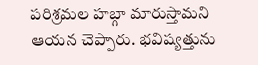పరిశ్రమల హబ్గా మారుస్తామని ఆయన చెప్పారు. భవిష్యత్తును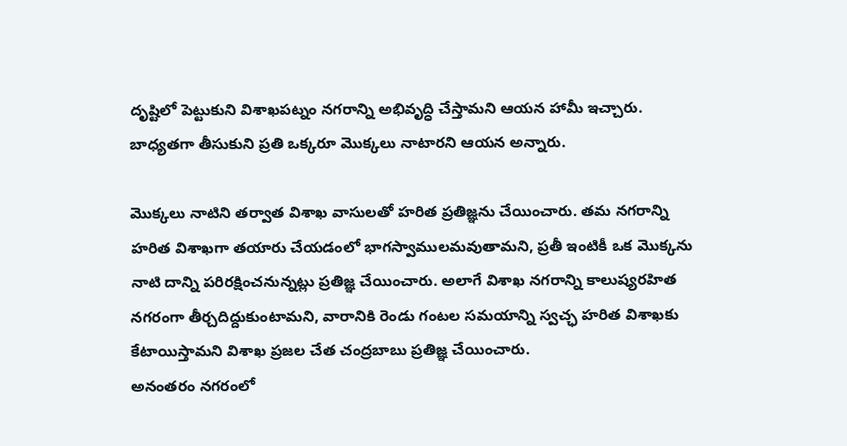దృష్టిలో పెట్టుకుని విశాఖపట్నం నగరాన్ని అభివృద్ధి చేస్తామని ఆయన హామీ ఇచ్చారు. బాధ్యతగా తీసుకుని ప్రతి ఒక్కరూ మొక్కలు నాటారని ఆయన అన్నారు.

మొక్కలు నాటిని తర్వాత విశాఖ వాసులతో హరిత ప్రతిజ్ఞను చేయించారు. తమ నగరాన్ని హరిత విశాఖగా తయారు చేయడంలో భాగస్వాములమవుతామని, ప్రతీ ఇంటికీ ఒక మొక్కను నాటి దాన్ని పరిరక్షించనున్నట్లు ప్రతిజ్ఞ చేయించారు. అలాగే విశాఖ నగరాన్ని కాలుష్యరహిత నగరంగా తీర్చదిద్దుకుంటామని, వారానికి రెండు గంటల సమయాన్ని స్వచ్ఛ హరిత విశాఖకు కేటాయిస్తామని విశాఖ ప్రజల చేత చంద్రబాబు ప్రతిజ్ఞ చేయించారు.
అనంతరం నగరంలో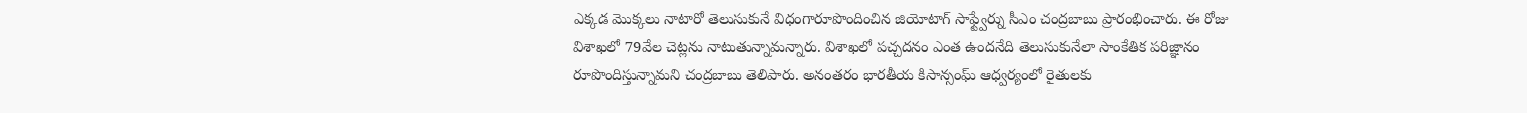ఎక్కడ మొక్కలు నాటారో తెలుసుకునే విధంగారూపొందించిన జియోటాగ్ సాఫ్ట్వేర్ను సీఎం చంద్రబాబు ప్రారంభించారు. ఈ రోజు విశాఖలో 79వేల చెట్లను నాటుతున్నామన్నారు. విశాఖలో పచ్చదనం ఎంత ఉందనేది తెలుసుకునేలా సాంకేతిక పరిజ్ఞానం రూపొందిస్తున్నామని చంద్రబాబు తెలిపారు. అనంతరం భారతీయ కిసాన్సంఘ్ ఆధ్వర్యంలో రైతులకు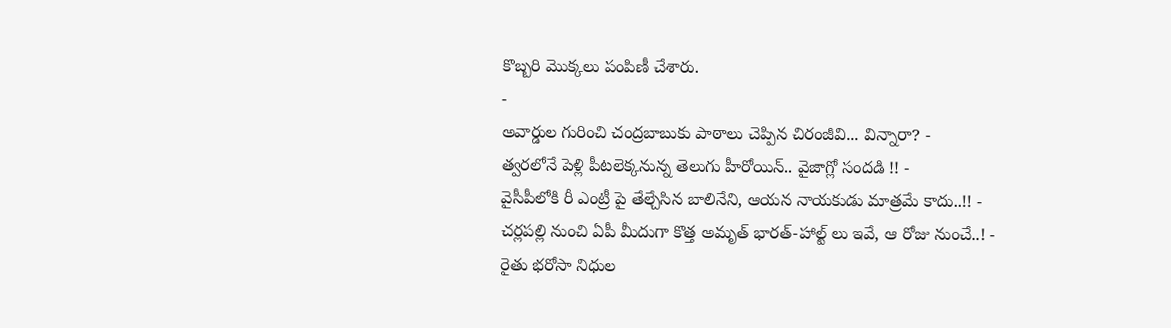కొబ్బరి మొక్కలు పంపిణీ చేశారు.
-
అవార్డుల గురించి చంద్రబాబుకు పాఠాలు చెప్పిన చిరంజీవి... విన్నారా? -
త్వరలోనే పెళ్లి పీటలెక్కనున్న తెలుగు హీరోయిన్.. వైజాగ్లో సందడి !! -
వైసీపీలోకి రీ ఎంట్రీ పై తేల్చేసిన బాలినేని, ఆయన నాయకుడు మాత్రమే కాదు..!! -
చర్లపల్లి నుంచి ఏపీ మీదుగా కొత్త అమృత్ భారత్-హాల్ట్ లు ఇవే, ఆ రోజు నుంచే..! -
రైతు భరోసా నిధుల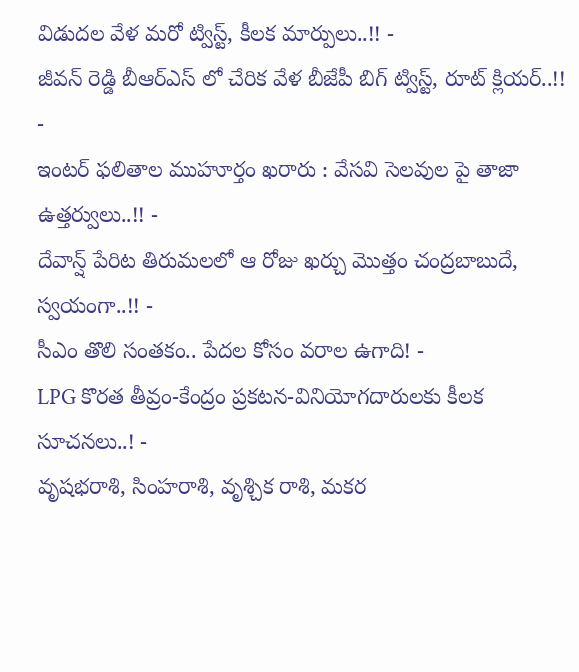విడుదల వేళ మరో ట్విస్ట్, కీలక మార్పులు..!! -
జీవన్ రెడ్డి బీఆర్ఎస్ లో చేరిక వేళ బీజేపీ బిగ్ ట్విస్ట్, రూట్ క్లియర్..!! -
ఇంటర్ ఫలితాల ముహూర్తం ఖరారు : వేసవి సెలవుల పై తాజా ఉత్తర్వులు..!! -
దేవాన్ష్ పేరిట తిరుమలలో ఆ రోజు ఖర్చు మొత్తం చంద్రబాబుదే, స్వయంగా..!! -
సీఎం తొలి సంతకం.. పేదల కోసం వరాల ఉగాది! -
LPG కొరత తీవ్రం-కేంద్రం ప్రకటన-వినియోగదారులకు కీలక సూచనలు..! -
వృషభరాశి, సింహరాశి, వృశ్చిక రాశి, మకర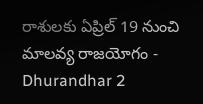రాశులకు ఏప్రిల్ 19 నుంచి మాలవ్య రాజయోగం -
Dhurandhar 2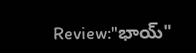Review:"భాయ్"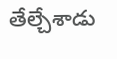తేల్చేశాడు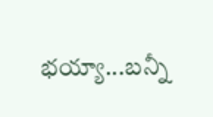భయ్యా...బన్నీ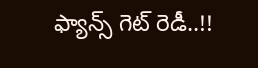ఫ్యాన్స్ గెట్ రెడీ..!!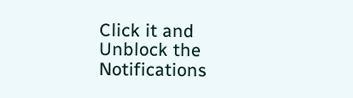Click it and Unblock the Notifications